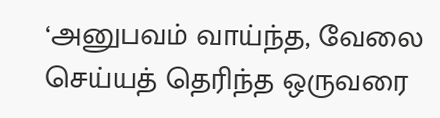‘அனுபவம் வாய்ந்த, வேலை செய்யத் தெரிந்த ஒருவரை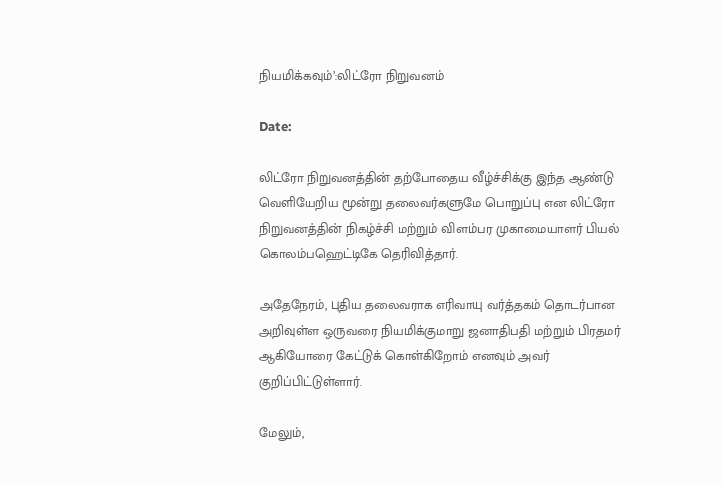நியமிக்கவும்’:லிட்ரோ நிறுவனம்

Date:

லிட்ரோ நிறுவனத்தின் தற்போதைய வீழ்ச்சிக்கு இந்த ஆண்டு வெளியேறிய மூன்று தலைவர்களுமே பொறுப்பு என லிட்ரோ நிறுவனத்தின் நிகழ்ச்சி மற்றும் விளம்பர முகாமையாளர் பியல் கொலம்பஹெட்டிகே தெரிவித்தார்.

அதேநேரம், புதிய தலைவராக எரிவாயு வர்த்தகம் தொடர்பான அறிவுள்ள ஒருவரை நியமிக்குமாறு ஜனாதிபதி மற்றும் பிரதமர் ஆகியோரை கேட்டுக் கொள்கிறோம் எனவும் அவர் குறிப்பிட்டுள்ளார்.

மேலும்,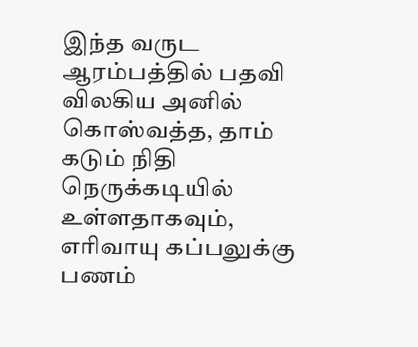இந்த வருட ஆரம்பத்தில் பதவி விலகிய அனில் கொஸ்வத்த, தாம் கடும் நிதி நெருக்கடியில் உள்ளதாகவும், எரிவாயு கப்பலுக்கு பணம்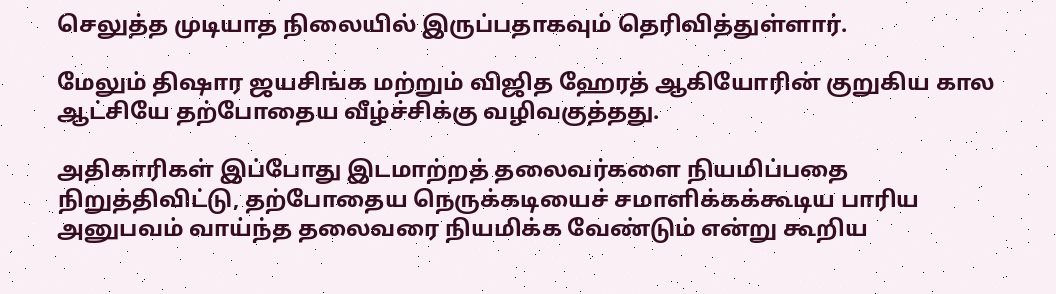செலுத்த முடியாத நிலையில் இருப்பதாகவும் தெரிவித்துள்ளார்.

மேலும் திஷார ஜயசிங்க மற்றும் விஜித ஹேரத் ஆகியோரின் குறுகிய கால ஆட்சியே தற்போதைய வீழ்ச்சிக்கு வழிவகுத்தது.

அதிகாரிகள் இப்போது இடமாற்றத் தலைவர்களை நியமிப்பதை நிறுத்திவிட்டு, தற்போதைய நெருக்கடியைச் சமாளிக்கக்கூடிய பாரிய அனுபவம் வாய்ந்த தலைவரை நியமிக்க வேண்டும் என்று கூறிய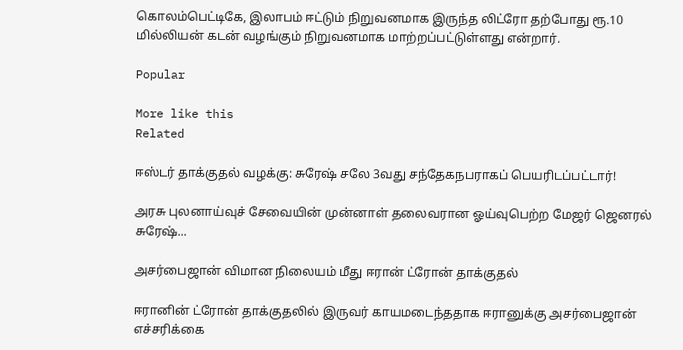கொலம்பெட்டிகே, இலாபம் ஈட்டும் நிறுவனமாக இருந்த லிட்ரோ தற்போது ரூ.10 மில்லியன் கடன் வழங்கும் நிறுவனமாக மாற்றப்பட்டுள்ளது என்றார்.

Popular

More like this
Related

ஈஸ்டர் தாக்குதல் வழக்கு: சுரேஷ் சலே 3வது சந்தேகநபராகப் பெயரிடப்பட்டார்!

அரசு புலனாய்வுச் சேவையின் முன்னாள் தலைவரான ஓய்வுபெற்ற மேஜர் ஜெனரல் சுரேஷ்...

அசர்பைஜான் விமான நிலையம் மீது ஈரான் ட்ரோன் தாக்குதல்

ஈரானின் ட்ரோன் தாக்குதலில் இருவர் காயமடைந்ததாக ஈரானுக்கு அசர்பைஜான் எச்சரிக்கை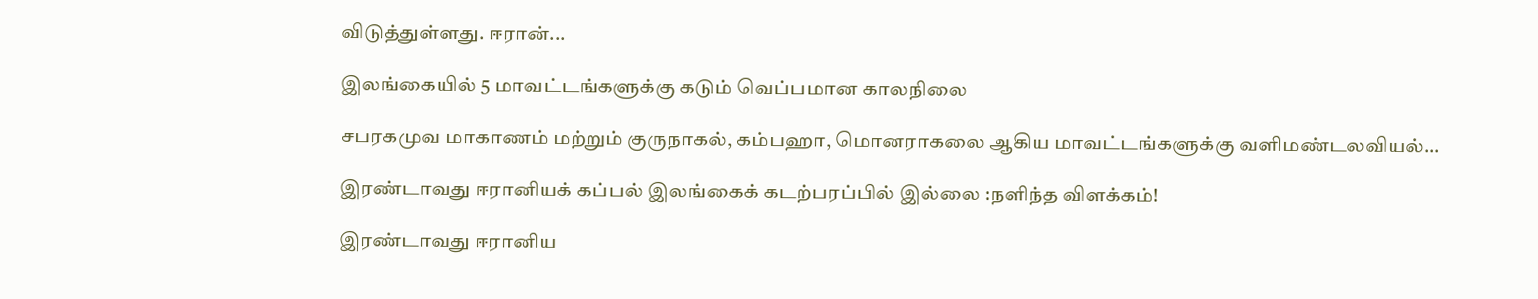விடுத்துள்ளது. ஈரான்...

இலங்கையில் 5 மாவட்டங்களுக்கு கடும் வெப்பமான காலநிலை

சபரகமுவ மாகாணம் மற்றும் குருநாகல், கம்பஹா, மொனராகலை ஆகிய மாவட்டங்களுக்கு வளிமண்டலவியல்...

இரண்டாவது ஈரானியக் கப்பல் இலங்கைக் கடற்பரப்பில் இல்லை :நளிந்த விளக்கம்!

இரண்டாவது ஈரானிய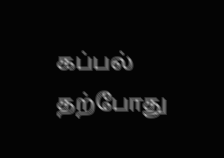கப்பல் தற்போது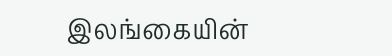இலங்கையின்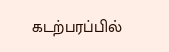கடற்பரப்பில்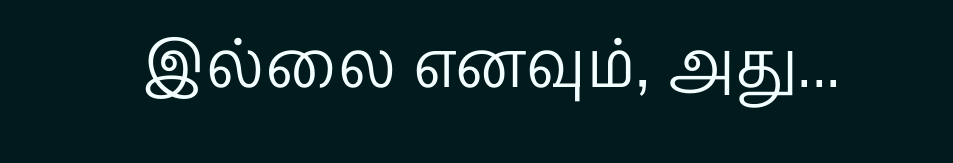இல்லை எனவும், அது...